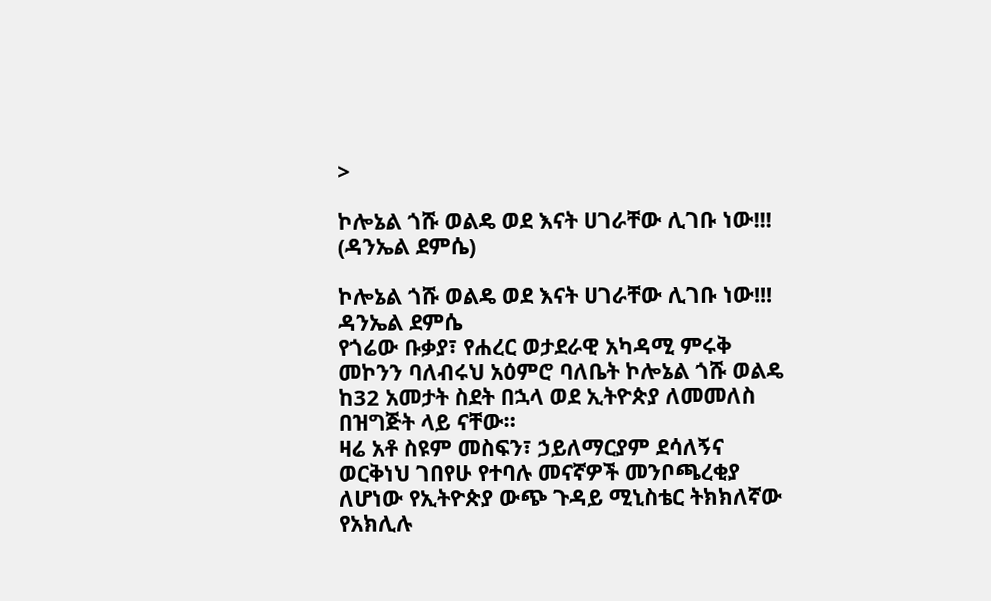>

ኮሎኔል ጎሹ ወልዴ ወደ እናት ሀገራቸው ሊገቡ ነው!!! (ዳንኤል ደምሴ)

ኮሎኔል ጎሹ ወልዴ ወደ እናት ሀገራቸው ሊገቡ ነው!!!
ዳንኤል ደምሴ
የጎሬው ቡቃያ፣ የሐረር ወታደራዊ አካዳሚ ምሩቅ መኮንን ባለብሩህ አዕምሮ ባለቤት ኮሎኔል ጎሹ ወልዴ ከ32 አመታት ስደት በኋላ ወደ ኢትዮጵያ ለመመለስ በዝግጅት ላይ ናቸው።
ዛሬ አቶ ስዩም መስፍን፣ ኃይለማርያም ደሳለኝና ወርቅነህ ገበየሁ የተባሉ መናኛዎች መንቦጫረቂያ ለሆነው የኢትዮጵያ ውጭ ጉዳይ ሚኒስቴር ትክክለኛው የአክሊሉ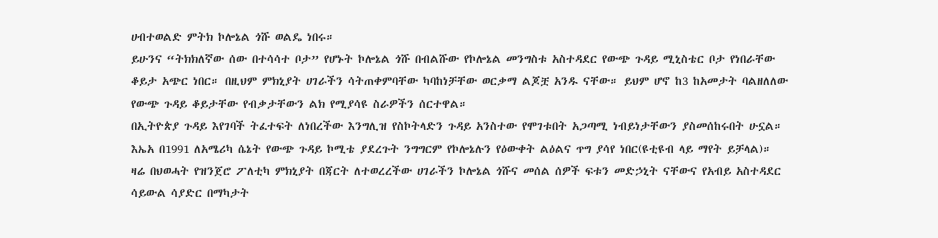ሀብተወልድ ምትክ ኮሎኔል ጎሹ ወልዴ ነበሩ።
ይሁንና “ትክክለኛው ሰው በተሳሳተ ቦታ” የሆኑት ኮሎኔል ጎሹ በብልሹው የኮሎኔል መንግስቱ አስተዳደር የውጭ ጉዳይ ሚኒስቴር ቦታ የነበራቸው ቆይታ አጭር ነበር። በዚህም ምክኒያት ሀገራችን ሳትጠቀምባቸው ካባከነቻቸው ወርቃማ ልጆቿ አንዱ ናቸው። ይህም ሆኖ ከ3 ከአመታት ባልዘለለው የውጭ ጉዳይ ቆይታቸው የብቃታቸውን ልክ የሚያሳዩ ስራዎችን ሰርተዋል።
በኢትዮጵያ ጉዳይ እየገባች ትፈተፍት ለነበረችው እንግሊዝ የስኮትላድን ጉዳይ አንስተው የሞገቱበት አጋጣሚ ነብይነታቸውን ያስመሰከሩበት ሁኗል። እኤአ በ1991 ለአሜሪካ ሴኔት የውጭ ጉዳይ ኮሚቴ ያደረጉት ንግግርም የኮሎኔሉን የዕውቀት ልዕልና ጥግ ያሳየ ነበር(ዩቲዩብ ላይ ማየት ይቻላል)።
ዛሬ በህወሓት የዝንጀሮ ፖለቲካ ምክኒያት በጃርት ለተወረረችው ሀገራችን ኮሎኔል ጎሹና መሰል ሰዎች ፍቱን መድኃኒት ናቸውና የአብይ አስተዳደር ሳይውል ሳያድር በማካታት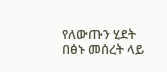የለውጡን ሂደት በፅኑ መሰረት ላይ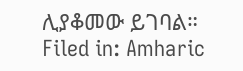ሊያቆመው ይገባል።
Filed in: Amharic